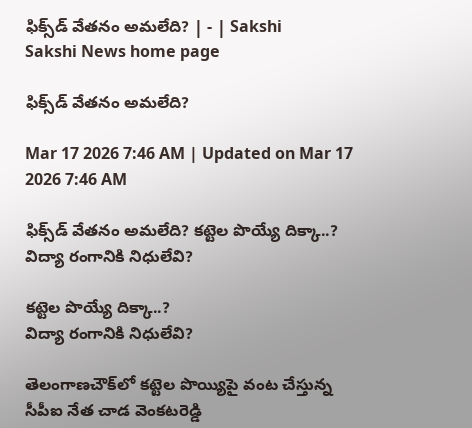ఫిక్స్‌డ్‌ వేతనం అమలేది? | - | Sakshi
Sakshi News home page

ఫిక్స్‌డ్‌ వేతనం అమలేది?

Mar 17 2026 7:46 AM | Updated on Mar 17 2026 7:46 AM

ఫిక్స్‌డ్‌ వేతనం అమలేది? కట్టెల పొయ్యే దిక్కా..? విద్యా రంగానికి నిధులేవి?

కట్టెల పొయ్యే దిక్కా..?
విద్యా రంగానికి నిధులేవి?

తెలంగాణచౌక్‌లో కట్టెల పొయ్యిపై వంట చేస్తున్న సీపీఐ నేత చాడ వెంకటరెడ్డి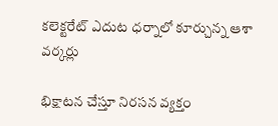కలెక్టరేట్‌ ఎదుట ధర్నాలో కూర్చున్న ఆశా వర్కర్లు

భిక్షాటన చేస్తూ నిరసన వ్యక్తం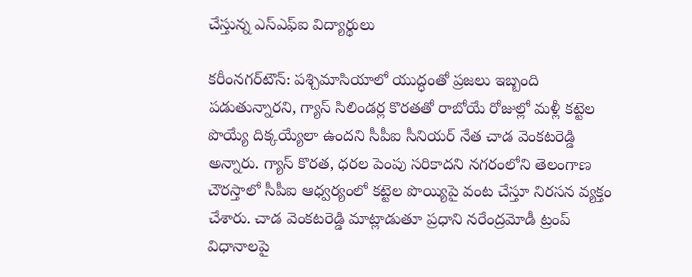చేస్తున్న ఎస్‌ఎఫ్‌ఐ విద్యార్థులు

కరీంనగర్‌టౌన్‌: పశ్చిమాసియాలో యుద్ధంతో ప్రజలు ఇబ్బంది పడుతున్నారని, గ్యాస్‌ సిలిండర్ల కొరతతో రాబోయే రోజుల్లో మళ్లీ కట్టెల పొయ్యే దిక్కయ్యేలా ఉందని సీపీఐ సీనియర్‌ నేత చాడ వెంకటరెడ్డి అన్నారు. గ్యాస్‌ కొరత, ధరల పెంపు సరికాదని నగరంలోని తెలంగాణ చౌరస్తాలో సీపీఐ ఆధ్వర్యంలో కట్టెల పొయ్యిపై వంట చేస్తూ నిరసన వ్యక్తం చేశారు. చాడ వెంకటరెడ్డి మాట్లాడుతూ ప్రధాని నరేంద్రమోడీ ట్రంప్‌ విధానాలపై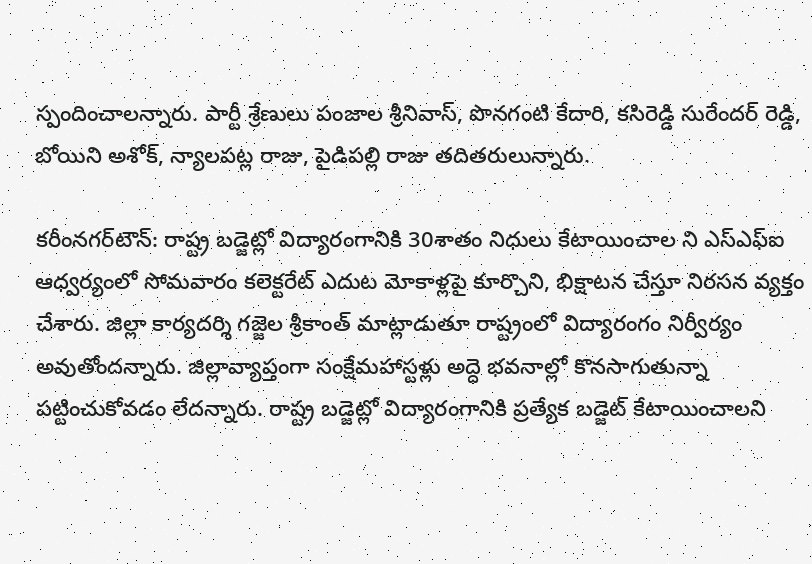స్పందించాలన్నారు. పార్టీ శ్రేణులు పంజాల శ్రీనివాస్‌, పొనగంటి కేదారి, కసిరెడ్డి సురేందర్‌ రెడ్డి, బోయిని అశోక్‌, న్యాలపట్ల రాజు, పైడిపల్లి రాజు తదితరులున్నారు.

కరీంనగర్‌టౌన్‌: రాష్ట్ర బడ్జెట్లో విద్యారంగానికి 30శాతం నిధులు కేటాయించాల ని ఎస్‌ఎఫ్‌ఐ ఆధ్వర్యంలో సోమవారం కలెక్టరేట్‌ ఎదుట మోకాళ్లపై కూర్చొని, భిక్షాటన చేస్తూ నిరసన వ్యక్తం చేశారు. జిల్లా కార్యదర్శి గజ్జెల శ్రీకాంత్‌ మాట్లాడుతూ రాష్ట్రంలో విద్యారంగం నిర్వీర్యం అవుతోందన్నారు. జిల్లావ్యాప్తంగా సంక్షేమహాస్టళ్లు అద్దె భవనాల్లో కొనసాగుతున్నా పట్టించుకోవడం లేదన్నారు. రాష్ట్ర బడ్జెట్లో విద్యారంగానికి ప్రత్యేక బడ్జెట్‌ కేటాయించాలని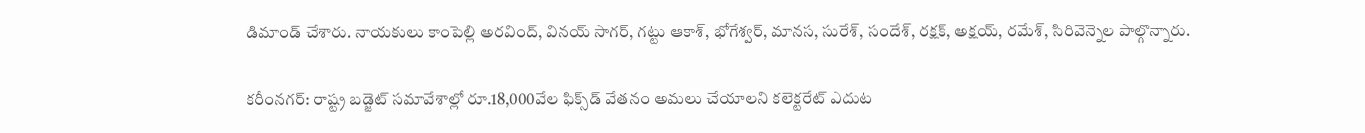డిమాండ్‌ చేశారు. నాయకులు కాంపెల్లి అరవింద్‌, వినయ్‌ సాగర్‌, గట్టు ఆకాశ్‌, భోగేశ్వర్‌, మానస, సురేశ్‌, సందేశ్‌, రక్షక్‌, అక్షయ్‌, రమేశ్‌, సిరివెన్నెల పాల్గొన్నారు.

కరీంనగర్‌: రాష్ట్ర బడ్జెట్‌ సమావేశాల్లో రూ.18,000వేల ఫిక్స్‌డ్‌ వేతనం అమలు చేయాలని కలెక్టరేట్‌ ఎదుట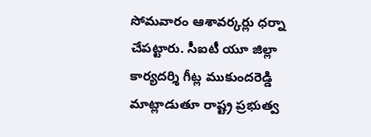సోమవారం ఆశావర్కర్లు ధర్నా చేపట్టారు. సీఐటీ యూ జిల్లా కార్యదర్శి గీట్ల ముకుందరెడ్డి మాట్లాడుతూ రాష్ట్ర ప్రభుత్వ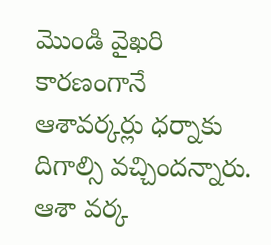మొండి వైఖరి కారణంగానే ఆశావర్కర్లు ధర్నాకు దిగాల్సి వచ్చిందన్నారు. ఆశా వర్క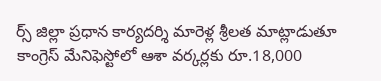ర్స్‌ జిల్లా ప్రధాన కార్యదర్శి మారెళ్ల శ్రీలత మాట్లాడుతూ కాంగ్రెస్‌ మేనిఫెస్టోలో ఆశా వర్కర్లకు రూ.18,000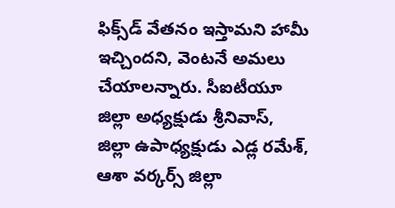ఫిక్స్‌డ్‌ వేతనం ఇస్తామని హామీ ఇచ్చిందని, వెంటనే అమలు చేయాలన్నారు. సీఐటీయూ జిల్లా అధ్యక్షుడు శ్రీనివాస్‌, జిల్లా ఉపాధ్యక్షుడు ఎడ్ల రమేశ్‌, ఆశా వర్కర్స్‌ జిల్లా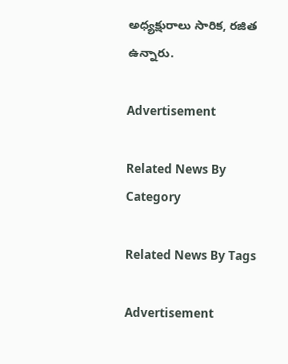అధ్యక్షురాలు సారిక, రజిత ఉన్నారు.

Advertisement

Related News By Category

Related News By Tags

Advertisement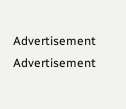Advertisement
Advertisement